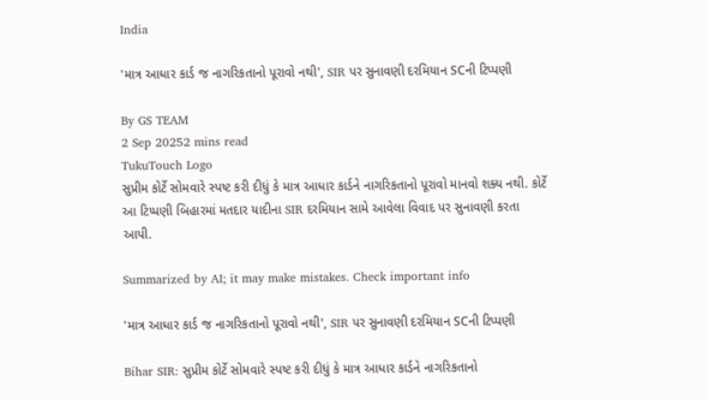India

'માત્ર આધાર કાર્ડ જ નાગરિકતાનો પૂરાવો નથી', SIR પર સુનાવણી દરમિયાન SCની ટિપ્પણી

By GS TEAM
2 Sep 20252 mins read
TukuTouch Logo
સુપ્રીમ કોર્ટે સોમવારે સ્પષ્ટ કરી દીધું કે માત્ર આધાર કાર્ડને નાગરિકતાનો પૂરાવો માનવો શક્ય નથી. કોર્ટે આ ટિપ્પણી બિહારમાં મતદાર યાદીના SIR દરમિયાન સામે આવેલા વિવાદ પર સુનાવણી કરતા આપી.

Summarized by AI; it may make mistakes. Check important info

'માત્ર આધાર કાર્ડ જ નાગરિકતાનો પૂરાવો નથી', SIR પર સુનાવણી દરમિયાન SCની ટિપ્પણી

Bihar SIR: સુપ્રીમ કોર્ટે સોમવારે સ્પષ્ટ કરી દીધું કે માત્ર આધાર કાર્ડને નાગરિકતાનો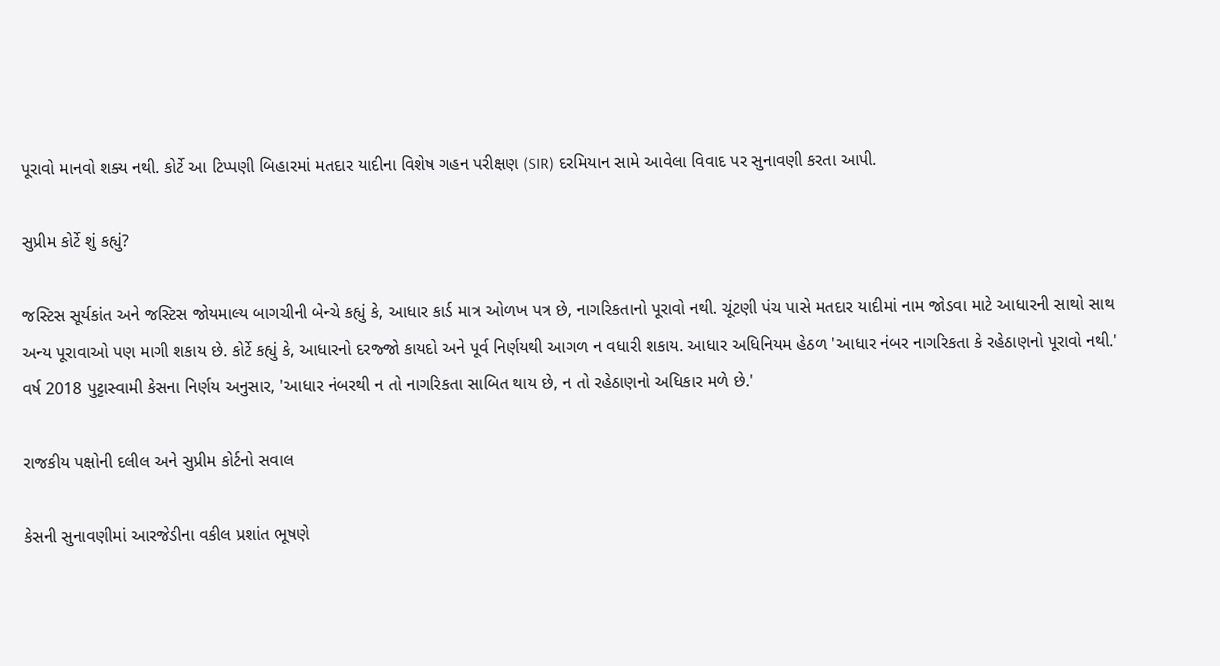પૂરાવો માનવો શક્ય નથી. કોર્ટે આ ટિપ્પણી બિહારમાં મતદાર યાદીના વિશેષ ગહન પરીક્ષણ (SIR) દરમિયાન સામે આવેલા વિવાદ પર સુનાવણી કરતા આપી.

સુપ્રીમ કોર્ટે શું કહ્યું?

જસ્ટિસ સૂર્યકાંત અને જસ્ટિસ જોયમાલ્ય બાગચીની બેન્ચે કહ્યું કે, આધાર કાર્ડ માત્ર ઓળખ પત્ર છે, નાગરિકતાનો પૂરાવો નથી. ચૂંટણી પંચ પાસે મતદાર યાદીમાં નામ જોડવા માટે આધારની સાથો સાથ અન્ય પૂરાવાઓ પણ માગી શકાય છે. કોર્ટે કહ્યું કે, આધારનો દરજ્જો કાયદો અને પૂર્વ નિર્ણયથી આગળ ન વધારી શકાય. આધાર અધિનિયમ હેઠળ 'આધાર નંબર નાગરિકતા કે રહેઠાણનો પૂરાવો નથી.' વર્ષ 2018 પુટ્ટાસ્વામી કેસના નિર્ણય અનુસાર, 'આધાર નંબરથી ન તો નાગરિકતા સાબિત થાય છે, ન તો રહેઠાણનો અધિકાર મળે છે.'

રાજકીય પક્ષોની દલીલ અને સુપ્રીમ કોર્ટનો સવાલ

કેસની સુનાવણીમાં આરજેડીના વકીલ પ્રશાંત ભૂષણે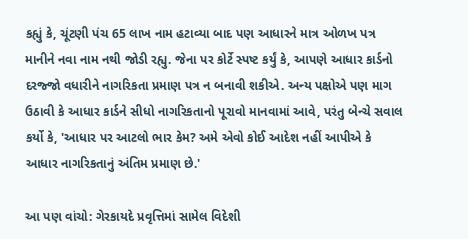કહ્યું કે, ચૂંટણી પંચ 65 લાખ નામ હટાવ્યા બાદ પણ આધારને માત્ર ઓળખ પત્ર માનીને નવા નામ નથી જોડી રહ્યુ. જેના પર કોર્ટે સ્પષ્ટ કર્યું કે, આપણે આધાર કાર્ડનો દરજ્જો વધારીને નાગરિકતા પ્રમાણ પત્ર ન બનાવી શકીએ. અન્ય પક્ષોએ પણ માગ ઉઠાવી કે આધાર કાર્ડને સીધો નાગરિકતાનો પૂરાવો માનવામાં આવે, પરંતુ બેન્ચે સવાલ કર્યો કે, 'આધાર પર આટલો ભાર કેમ? અમે એવો કોઈ આદેશ નહીં આપીએ કે આધાર નાગરિકતાનું અંતિમ પ્રમાણ છે.'

આ પણ વાંચો: ગેરકાયદે પ્રવૃત્તિમાં સામેલ વિદેશી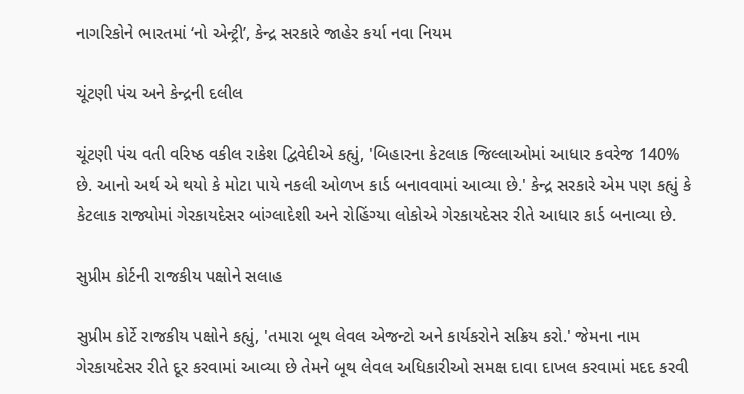નાગરિકોને ભારતમાં ‘નો એન્ટ્રી’, કેન્દ્ર સરકારે જાહેર કર્યા નવા નિયમ

ચૂંટણી પંચ અને કેન્દ્રની દલીલ

ચૂંટણી પંચ વતી વરિષ્ઠ વકીલ રાકેશ દ્વિવેદીએ કહ્યું, 'બિહારના કેટલાક જિલ્લાઓમાં આધાર કવરેજ 140% છે. આનો અર્થ એ થયો કે મોટા પાયે નકલી ઓળખ કાર્ડ બનાવવામાં આવ્યા છે.' કેન્દ્ર સરકારે એમ પણ કહ્યું કે કેટલાક રાજ્યોમાં ગેરકાયદેસર બાંગ્લાદેશી અને રોહિંગ્યા લોકોએ ગેરકાયદેસર રીતે આધાર કાર્ડ બનાવ્યા છે.

સુપ્રીમ કોર્ટની રાજકીય પક્ષોને સલાહ

સુપ્રીમ કોર્ટે રાજકીય પક્ષોને કહ્યું, 'તમારા બૂથ લેવલ એજન્ટો અને કાર્યકરોને સક્રિય કરો.' જેમના નામ ગેરકાયદેસર રીતે દૂર કરવામાં આવ્યા છે તેમને બૂથ લેવલ અધિકારીઓ સમક્ષ દાવા દાખલ કરવામાં મદદ કરવી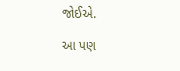જોઈએ.

આ પણ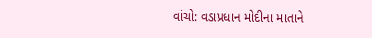વાંચો: વડાપ્રધાન મોદીના માતાને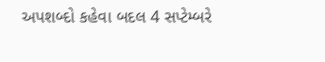અપશબ્દો કહેવા બદલ 4 સપ્ટેમ્બરે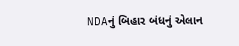NDAનું બિહાર બંધનું એલાન